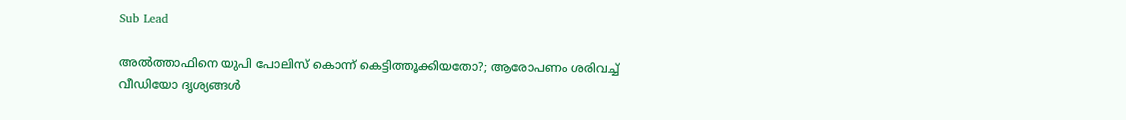Sub Lead

അല്‍ത്താഫിനെ യുപി പോലിസ് കൊന്ന് കെട്ടിത്തൂക്കിയതോ?; ആരോപണം ശരിവച്ച് വീഡിയോ ദൃശ്യങ്ങള്‍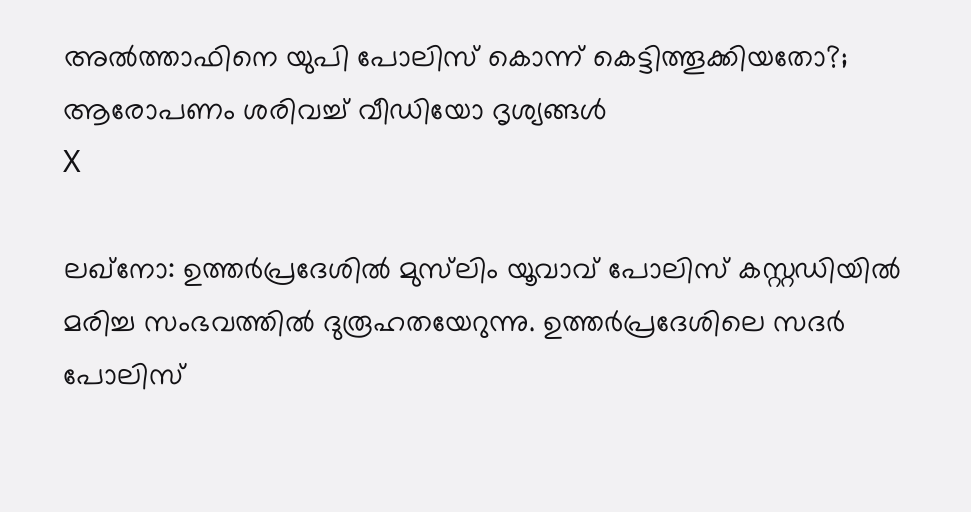അല്‍ത്താഫിനെ യുപി പോലിസ് കൊന്ന് കെട്ടിത്തൂക്കിയതോ?; ആരോപണം ശരിവച്ച് വീഡിയോ ദൃശ്യങ്ങള്‍
X

ലഖ്‌നോ: ഉത്തര്‍പ്രദേശില്‍ മുസ്‌ലിം യൂവാവ് പോലിസ് കസ്റ്റഡിയില്‍ മരിച്ച സംഭവത്തില്‍ ദുരൂഹതയേറുന്നു. ഉത്തര്‍പ്രദേശിലെ സദര്‍ പോലിസ്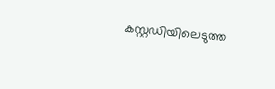കസ്റ്റഡിയിലെടുത്ത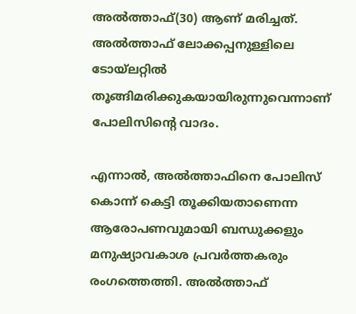അല്‍ത്താഫ്(30) ആണ് മരിച്ചത്. അല്‍ത്താഫ് ലോക്കപ്പനുള്ളിലെ ടോയ്‌ലറ്റില്‍ തൂങ്ങിമരിക്കുകയായിരുന്നുവെന്നാണ് പോലിസിന്റെ വാദം.

എന്നാല്‍, അല്‍ത്താഫിനെ പോലിസ് കൊന്ന് കെട്ടി തൂക്കിയതാണെന്ന ആരോപണവുമായി ബന്ധുക്കളും മനുഷ്യാവകാശ പ്രവര്‍ത്തകരും രംഗത്തെത്തി. അല്‍ത്താഫ്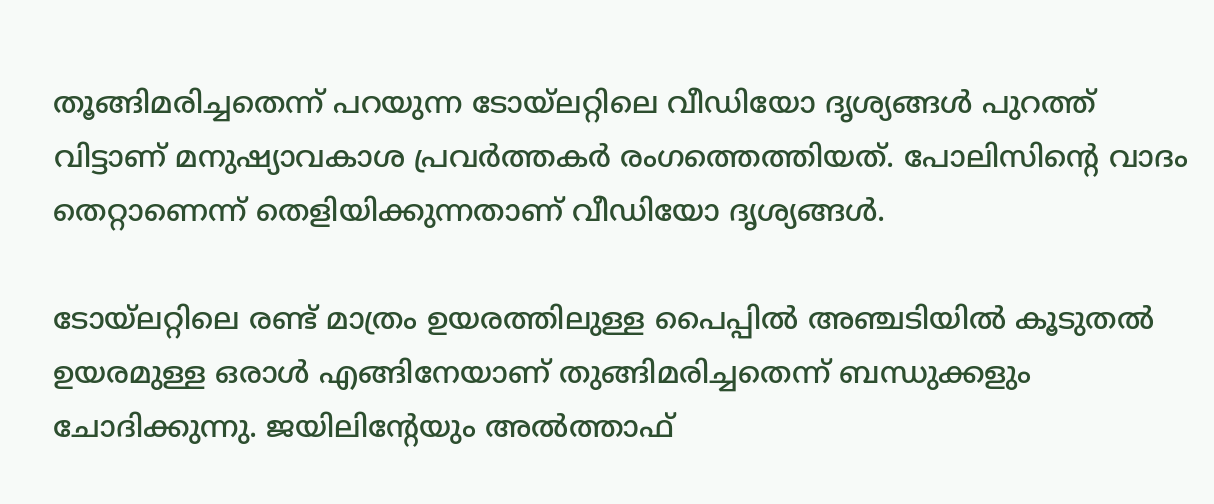തൂങ്ങിമരിച്ചതെന്ന് പറയുന്ന ടോയ്‌ലറ്റിലെ വീഡിയോ ദൃശ്യങ്ങള്‍ പുറത്ത് വിട്ടാണ് മനുഷ്യാവകാശ പ്രവര്‍ത്തകര്‍ രംഗത്തെത്തിയത്. പോലിസിന്റെ വാദം തെറ്റാണെന്ന് തെളിയിക്കുന്നതാണ് വീഡിയോ ദൃശ്യങ്ങള്‍.

ടോയ്‌ലറ്റിലെ രണ്ട് മാത്രം ഉയരത്തിലുള്ള പൈപ്പില്‍ അഞ്ചടിയില്‍ കൂടുതല്‍ ഉയരമുള്ള ഒരാള്‍ എങ്ങിനേയാണ് തുങ്ങിമരിച്ചതെന്ന് ബന്ധുക്കളും ചോദിക്കുന്നു. ജയിലിന്റേയും അല്‍ത്താഫ്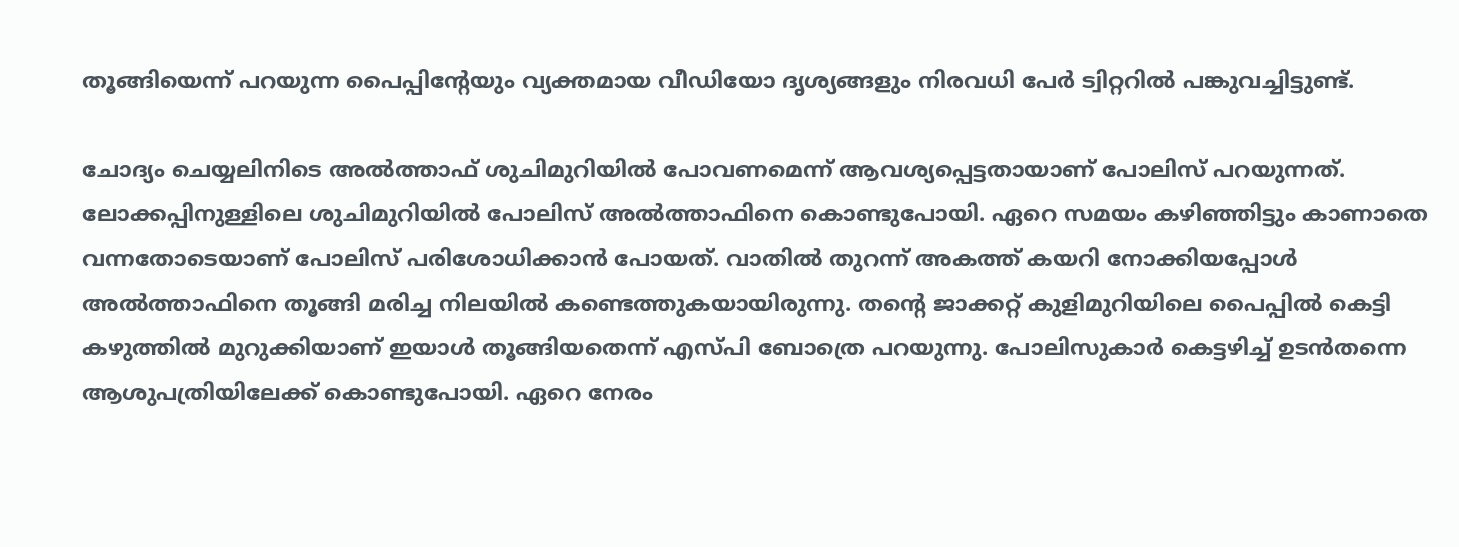തൂങ്ങിയെന്ന് പറയുന്ന പൈപ്പിന്റേയും വ്യക്തമായ വീഡിയോ ദൃശ്യങ്ങളും നിരവധി പേര്‍ ട്വിറ്ററില്‍ പങ്കുവച്ചിട്ടുണ്ട്.

ചോദ്യം ചെയ്യലിനിടെ അല്‍ത്താഫ് ശുചിമുറിയില്‍ പോവണമെന്ന് ആവശ്യപ്പെട്ടതായാണ് പോലിസ് പറയുന്നത്. ലോക്കപ്പിനുള്ളിലെ ശുചിമുറിയില്‍ പോലിസ് അല്‍ത്താഫിനെ കൊണ്ടുപോയി. ഏറെ സമയം കഴിഞ്ഞിട്ടും കാണാതെ വന്നതോടെയാണ് പോലിസ് പരിശോധിക്കാന്‍ പോയത്. വാതില്‍ തുറന്ന് അകത്ത് കയറി നോക്കിയപ്പോള്‍ അല്‍ത്താഫിനെ തൂങ്ങി മരിച്ച നിലയില്‍ കണ്ടെത്തുകയായിരുന്നു. തന്റെ ജാക്കറ്റ് കുളിമുറിയിലെ പൈപ്പില്‍ കെട്ടി കഴുത്തില്‍ മുറുക്കിയാണ് ഇയാള്‍ തൂങ്ങിയതെന്ന് എസ്പി ബോത്രെ പറയുന്നു. പോലിസുകാര്‍ കെട്ടഴിച്ച് ഉടന്‍തന്നെ ആശുപത്രിയിലേക്ക് കൊണ്ടുപോയി. ഏറെ നേരം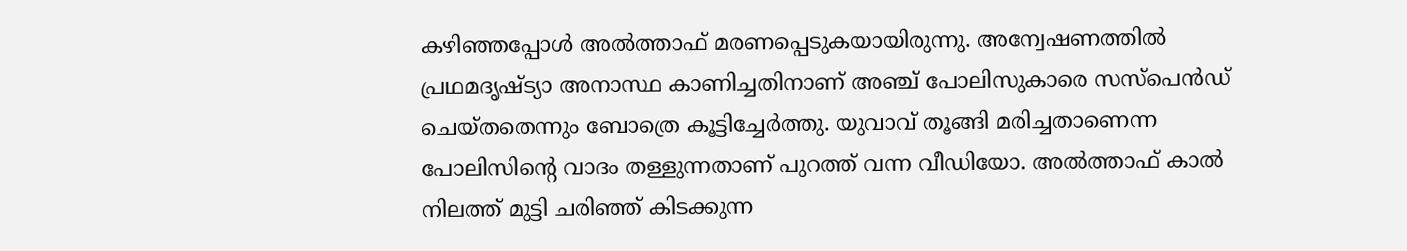കഴിഞ്ഞപ്പോള്‍ അല്‍ത്താഫ് മരണപ്പെടുകയായിരുന്നു. അന്വേഷണത്തില്‍ പ്രഥമദൃഷ്ട്യാ അനാസ്ഥ കാണിച്ചതിനാണ് അഞ്ച് പോലിസുകാരെ സസ്‌പെന്‍ഡ് ചെയ്തതെന്നും ബോത്രെ കൂട്ടിച്ചേര്‍ത്തു. യുവാവ് തൂങ്ങി മരിച്ചതാണെന്ന പോലിസിന്റെ വാദം തള്ളുന്നതാണ് പുറത്ത് വന്ന വീഡിയോ. അല്‍ത്താഫ് കാല്‍ നിലത്ത് മുട്ടി ചരിഞ്ഞ് കിടക്കുന്ന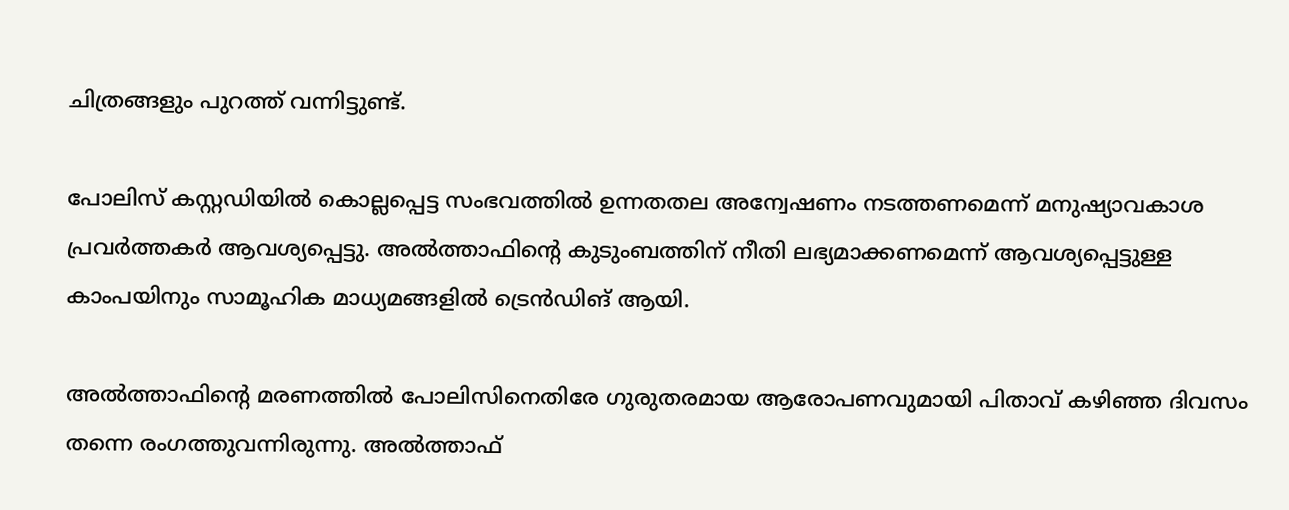ചിത്രങ്ങളും പുറത്ത് വന്നിട്ടുണ്ട്.

പോലിസ് കസ്റ്റഡിയില്‍ കൊല്ലപ്പെട്ട സംഭവത്തില്‍ ഉന്നതതല അന്വേഷണം നടത്തണമെന്ന് മനുഷ്യാവകാശ പ്രവര്‍ത്തകര്‍ ആവശ്യപ്പെട്ടു. അല്‍ത്താഫിന്റെ കുടുംബത്തിന് നീതി ലഭ്യമാക്കണമെന്ന് ആവശ്യപ്പെട്ടുള്ള കാംപയിനും സാമൂഹിക മാധ്യമങ്ങളില്‍ ട്രെന്‍ഡിങ് ആയി.

അല്‍ത്താഫിന്റെ മരണത്തില്‍ പോലിസിനെതിരേ ഗുരുതരമായ ആരോപണവുമായി പിതാവ് കഴിഞ്ഞ ദിവസം തന്നെ രംഗത്തുവന്നിരുന്നു. അല്‍ത്താഫ്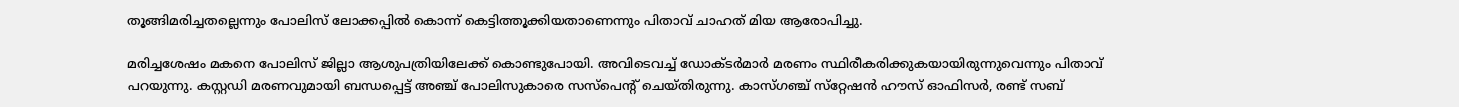തൂങ്ങിമരിച്ചതല്ലെന്നും പോലിസ് ലോക്കപ്പില്‍ കൊന്ന് കെട്ടിത്തൂക്കിയതാണെന്നും പിതാവ് ചാഹത് മിയ ആരോപിച്ചു.

മരിച്ചശേഷം മകനെ പോലിസ് ജില്ലാ ആശുപത്രിയിലേക്ക് കൊണ്ടുപോയി. അവിടെവച്ച് ഡോക്ടര്‍മാര്‍ മരണം സ്ഥിരീകരിക്കുകയായിരുന്നുവെന്നും പിതാവ് പറയുന്നു. കസ്റ്റഡി മരണവുമായി ബന്ധപ്പെട്ട് അഞ്ച് പോലിസുകാരെ സസ്‌പെന്റ് ചെയ്തിരുന്നു. കാസ്ഗഞ്ച് സ്‌റ്റേഷന്‍ ഹൗസ് ഓഫിസര്‍, രണ്ട് സബ്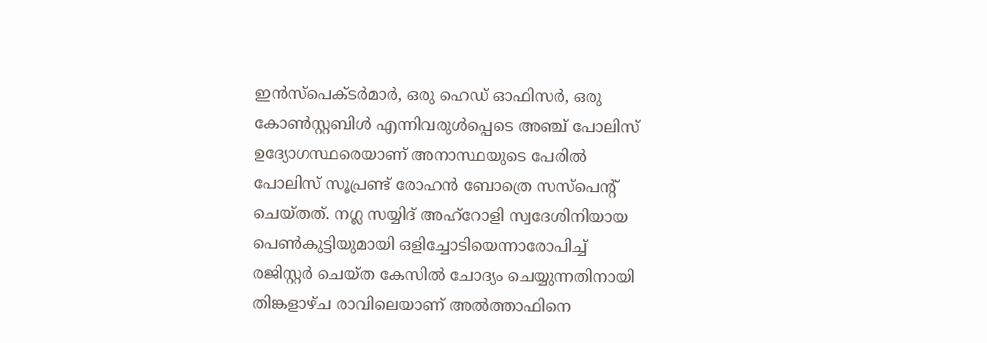ഇന്‍സ്‌പെക്ടര്‍മാര്‍, ഒരു ഹെഡ് ഓഫിസര്‍, ഒരു കോണ്‍സ്റ്റബിള്‍ എന്നിവരുള്‍പ്പെടെ അഞ്ച് പോലിസ് ഉദ്യോഗസ്ഥരെയാണ് അനാസ്ഥയുടെ പേരില്‍ പോലിസ് സൂപ്രണ്ട് രോഹന്‍ ബോത്രെ സസ്‌പെന്റ് ചെയ്തത്. നഗ്ല സയ്യിദ് അഹ്‌റോളി സ്വദേശിനിയായ പെണ്‍കുട്ടിയുമായി ഒളിച്ചോടിയെന്നാരോപിച്ച് രജിസ്റ്റര്‍ ചെയ്ത കേസില്‍ ചോദ്യം ചെയ്യുന്നതിനായി തിങ്കളാഴ്ച രാവിലെയാണ് അല്‍ത്താഫിനെ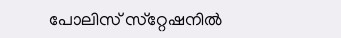പോലിസ് സ്‌റ്റേഷനില്‍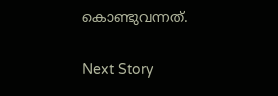കൊണ്ടുവന്നത്.

Next Story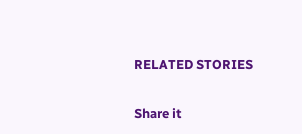RELATED STORIES

Share it